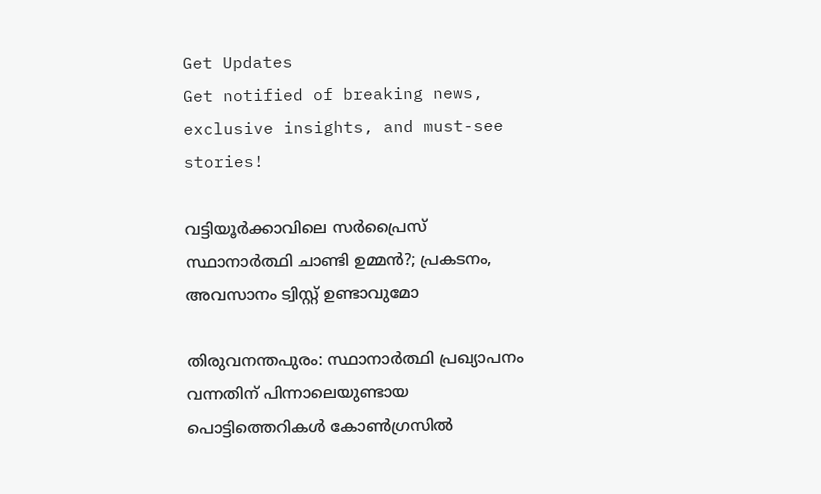Get Updates
Get notified of breaking news, exclusive insights, and must-see stories!

വട്ടിയൂര്‍ക്കാവിലെ സര്‍പ്രൈസ് സ്ഥാനാര്‍ത്ഥി ചാണ്ടി ഉമ്മന്‍?; പ്രകടനം, അവസാനം ട്വിസ്റ്റ് ഉണ്ടാവുമോ

തിരുവനന്തപുരം: സ്ഥാനാര്‍ത്ഥി പ്രഖ്യാപനം വന്നതിന് പിന്നാലെയുണ്ടായ പൊട്ടിത്തെറികള്‍ കോണ്‍ഗ്രസില്‍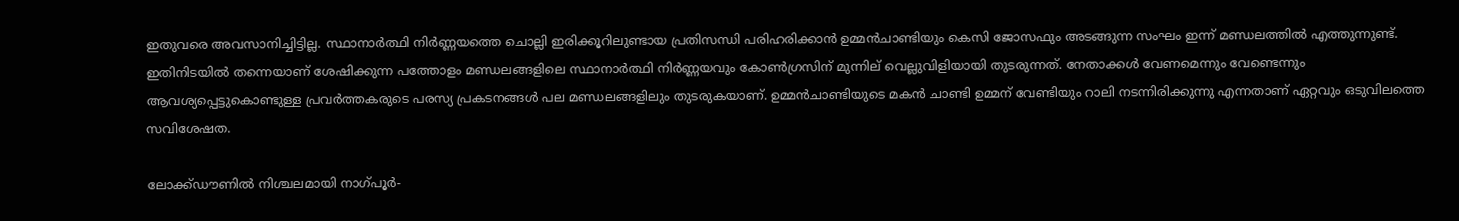ഇതുവരെ അവസാനിച്ചിട്ടില്ല. സ്ഥാനാര്‍ത്ഥി നിര്‍ണ്ണയത്തെ ചൊല്ലി ഇരിക്കൂറിലുണ്ടായ പ്രതിസന്ധി പരിഹരിക്കാന്‍ ഉമ്മന്‍ചാണ്ടിയും കെസി ജോസഫും അടങ്ങുന്ന സംഘം ഇന്ന് മണ്ഡലത്തില്‍ എത്തുന്നുണ്ട്. ഇതിനിടയില്‍ തന്നെയാണ് ശേഷിക്കുന്ന പത്തോളം മണ്ഡലങ്ങളിലെ സ്ഥാനാര്‍ത്ഥി നിര്‍ണ്ണയവും കോണ്‍ഗ്രസിന് മുന്നില് വെല്ലുവിളിയായി തുടരുന്നത്. നേതാക്കള്‍ വേണമെന്നും വേണ്ടെന്നും ആവശ്യപ്പെട്ടുകൊണ്ടുള്ള പ്രവര്‍ത്തകരുടെ പരസ്യ പ്രകടനങ്ങള്‍ പല മണ്ഡലങ്ങളിലും തുടരുകയാണ്. ഉമ്മന്‍ചാണ്ടിയുടെ മകന്‍ ചാണ്ടി ഉമ്മന് വേണ്ടിയും റാലി നടന്നിരിക്കുന്നു എന്നതാണ് ഏറ്റവും ഒടുവിലത്തെ സവിശേഷത.

ലോക്ക്ഡൗണില്‍ നിശ്ചലമായി നാഗ്പൂർ-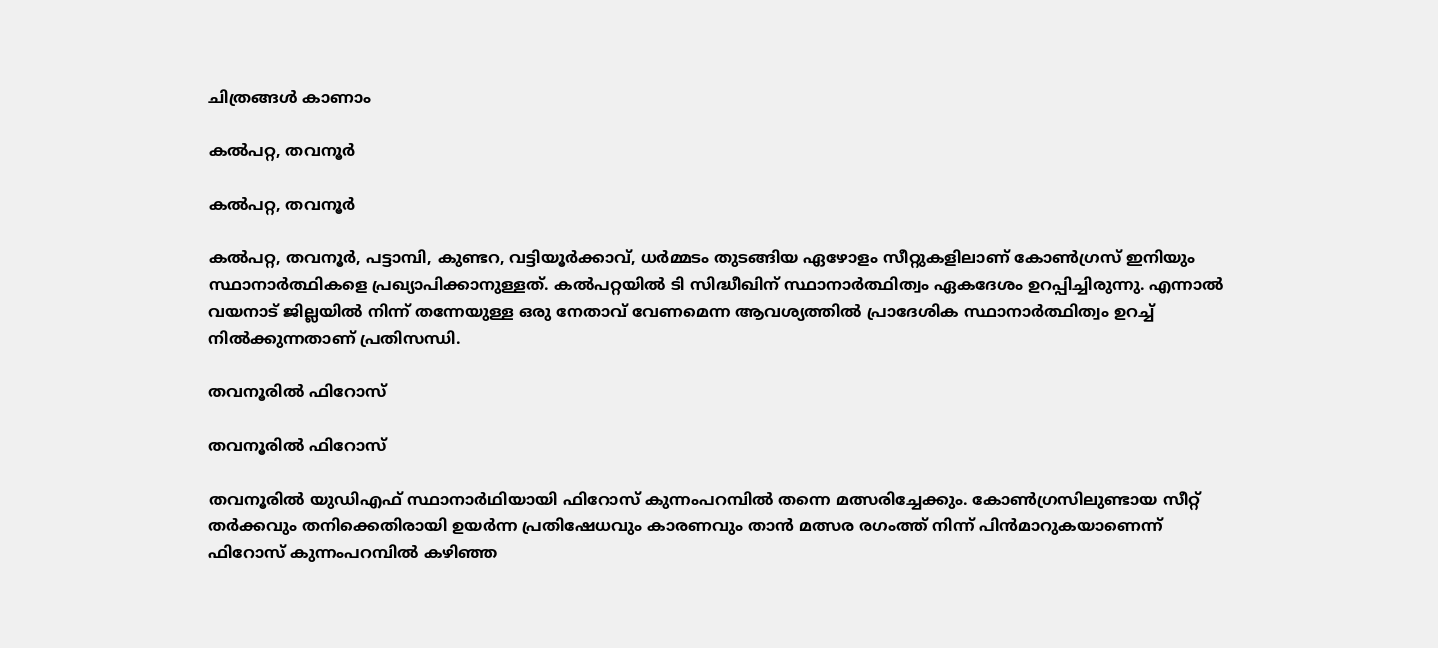ചിത്രങ്ങള്‍ കാണാം

കല്‍പറ്റ, തവനൂര്‍

കല്‍പറ്റ, തവനൂര്‍

കല്‍പറ്റ, തവനൂര്‍, പട്ടാമ്പി, കുണ്ടറ, വട്ടിയൂര്‍ക്കാവ്, ധര്‍മ്മടം തുടങ്ങിയ ഏഴോളം സീറ്റുകളിലാണ് കോണ്‍ഗ്രസ് ഇനിയും സ്ഥാനാര്‍ത്ഥികളെ പ്രഖ്യാപിക്കാനുള്ളത്. കല്‍പറ്റയില്‍ ടി സിദ്ധീഖിന് സ്ഥാനാര്‍ത്ഥിത്വം ഏകദേശം ഉറപ്പിച്ചിരുന്നു. എന്നാല്‍ വയനാട് ജില്ലയില്‍ നിന്ന് തന്നേയുള്ള ഒരു നേതാവ് വേണമെന്ന ആവശ്യത്തില്‍ പ്രാദേശിക സ്ഥാനാര്‍ത്ഥിത്വം ഉറച്ച് നില്‍ക്കുന്നതാണ് പ്രതിസന്ധി.

തവനൂരില്‍ ഫിറോസ്

തവനൂരില്‍ ഫിറോസ്

തവനൂരില്‍ യുഡിഎഫ് സ്ഥാനാര്‍ഥിയായി ഫിറോസ് കുന്നംപറമ്പില്‍ തന്നെ മത്സരിച്ചേക്കും. കോണ്‍ഗ്രസിലുണ്ടായ സീറ്റ് തര്‍ക്കവും തനിക്കെതിരായി ഉയര്‍ന്ന പ്രതിഷേധവും കാരണവും താന്‍ മത്സര രഗംത്ത് നിന്ന് പിന്‍മാറുകയാണെന്ന് ഫിറോസ് കുന്നംപറമ്പില്‍ കഴിഞ്ഞ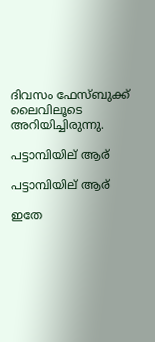ദിവസം ഫേസ്ബുക്ക് ലൈവിലൂടെ അറിയിച്ചിരുന്നു.

പട്ടാമ്പിയില് ആര്

പട്ടാമ്പിയില് ആര്

ഇതേ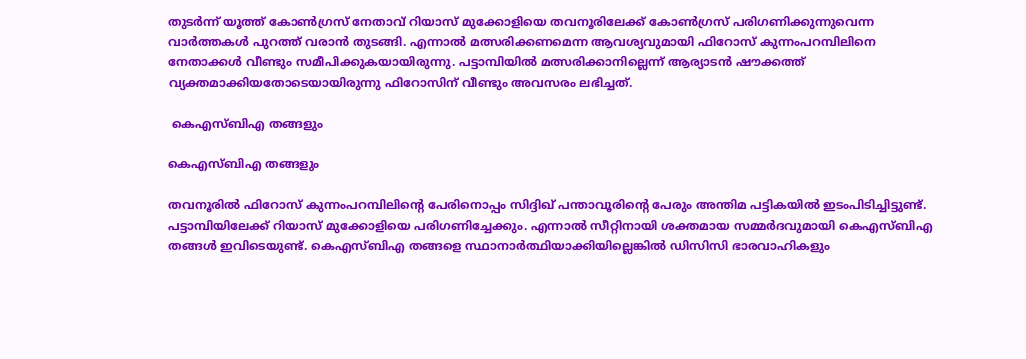തുടര്‍ന്ന് യൂത്ത് കോണ്‍ഗ്രസ് നേതാവ് റിയാസ് മുക്കോളിയെ തവനൂരിലേക്ക് കോണ്‍ഗ്രസ് പരിഗണിക്കുന്നുവെന്ന വാര്‍ത്തകള്‍ പുറത്ത് വരാന്‍ തുടങ്ങി. എന്നാല്‍ മത്സരിക്കണമെന്ന ആവശ്യവുമായി ഫിറോസ് കുന്നംപറമ്പിലിനെ നേതാക്കള്‍ വീണ്ടും സമീപിക്കുകയായിരുന്നു. പട്ടാമ്പിയില്‍ മത്സരിക്കാനില്ലെന്ന് ആര്യാടന്‍ ഷൗക്കത്ത് വ്യക്തമാക്കിയതോടെയായിരുന്നു ഫിറോസിന് വീണ്ടും അവസരം ലഭിച്ചത്.

 കെഎസ്ബിഎ തങ്ങളും

കെഎസ്ബിഎ തങ്ങളും

തവനൂരില്‍ ഫിറോസ് കുന്നംപറമ്പിലിന്‍റെ പേരിനൊപ്പം സിദ്ദിഖ് പന്താവൂരിന്റെ പേരും അന്തിമ പട്ടികയിൽ ഇടംപിടിച്ചിട്ടുണ്ട്. പട്ടാമ്പിയിലേക്ക് റിയാസ് മുക്കോളിയെ പരിഗണിച്ചേക്കും. എന്നാല്‍ സീറ്റിനായി ശക്തമായ സമ്മര്‍ദവുമായി കെഎസ്ബിഎ തങ്ങള്‍ ഇവിടെയുണ്ട്. കെഎസ്ബിഎ തങ്ങളെ സ്ഥാനാര്‍ത്ഥിയാക്കിയില്ലെങ്കില്‍ ഡിസിസി ഭാരവാഹികളും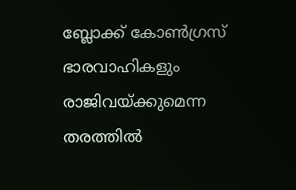ബ്ലോക്ക് കോണ്‍ഗ്രസ് ഭാരവാഹികളും രാജിവയ്ക്കുമെന്ന തരത്തില്‍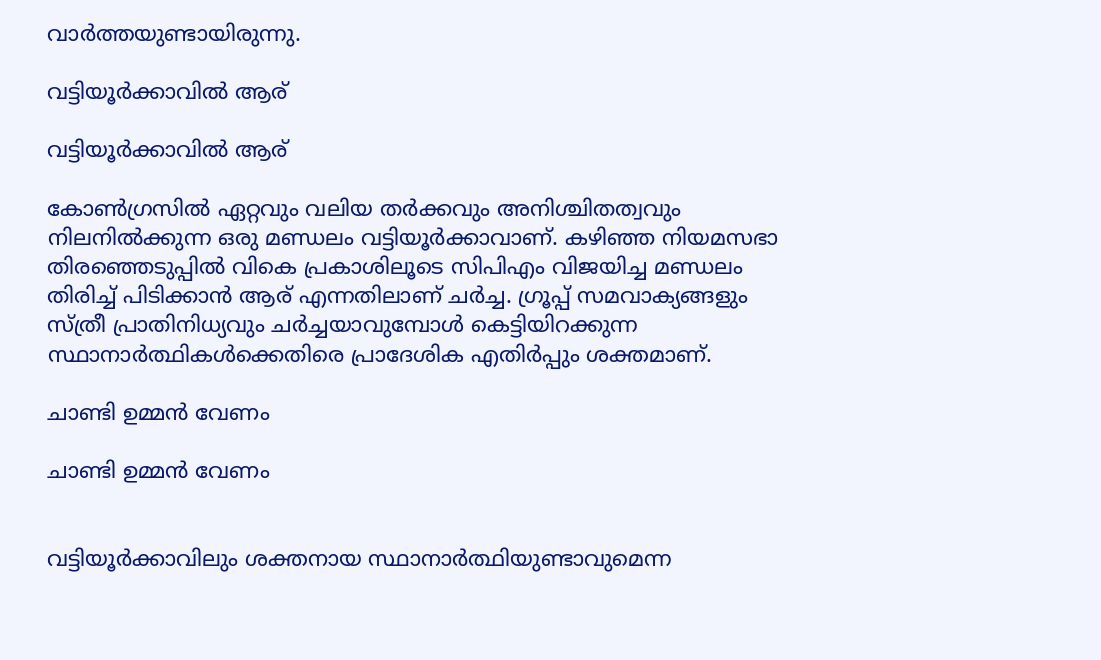വാര്‍ത്തയുണ്ടായിരുന്നു.

വട്ടിയൂര്‍ക്കാവില്‍ ആര്

വട്ടിയൂര്‍ക്കാവില്‍ ആര്

കോണ്‍ഗ്രസില്‍ ഏറ്റവും വലിയ തര്‍ക്കവും അനിശ്ചിതത്വവും നിലനില്‍ക്കുന്ന ഒരു മണ്ഡലം വട്ടിയൂര്‍ക്കാവാണ്. കഴിഞ്ഞ നിയമസഭാ തിരഞ്ഞെടുപ്പില്‍ വികെ പ്രകാശിലൂടെ സിപിഎം വിജയിച്ച മണ്ഡലം തിരിച്ച് പിടിക്കാന്‍ ആര് എന്നതിലാണ് ചര്‍ച്ച. ഗ്രൂപ്പ് സമവാക്യങ്ങളും സ്ത്രീ പ്രാതിനിധ്യവും ചര്‍ച്ചയാവുമ്പോള്‍ കെട്ടിയിറക്കുന്ന സ്ഥാനാര്‍ത്ഥികള്‍ക്കെതിരെ പ്രാദേശിക എതിര്‍പ്പും ശക്തമാണ്.

ചാണ്ടി ഉമ്മന്‍ വേണം

ചാണ്ടി ഉമ്മന്‍ വേണം


വട്ടിയൂര്‍ക്കാവിലും ശക്തനായ സ്ഥാനാര്‍ത്ഥിയുണ്ടാവുമെന്ന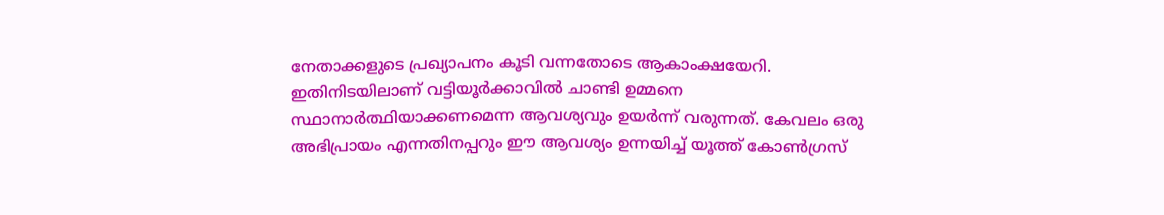നേതാക്കളുടെ പ്രഖ്യാപനം കൂടി വന്നതോടെ ആകാംക്ഷയേറി. ഇതിനിടയിലാണ് വട്ടിയൂര്‍ക്കാവില്‍ ചാണ്ടി ഉമ്മനെ സ്ഥാനാര്‍ത്ഥിയാക്കണമെന്ന ആവശ്യവും ഉയര്‍ന്ന് വരുന്നത്. കേവലം ഒരു അഭിപ്രായം എന്നതിനപ്പറും ഈ ആവശ്യം ഉന്നയിച്ച് യൂത്ത് കോണ്‍ഗ്രസ്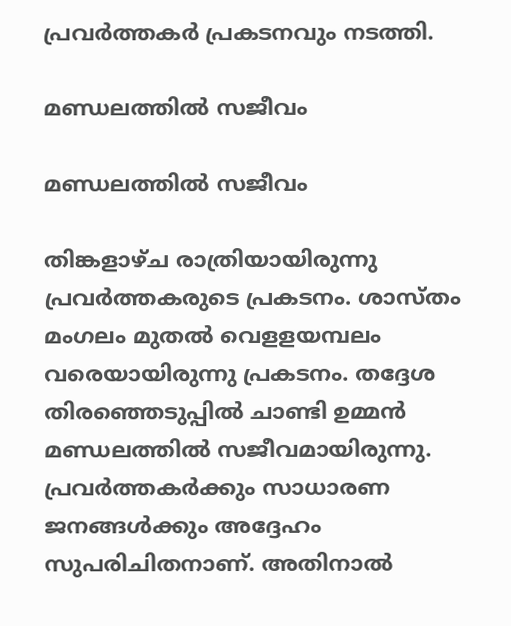പ്രവര്‍ത്തകര്‍ പ്രകടനവും നടത്തി.

മണ്ഡലത്തില്‍ സജീവം

മണ്ഡലത്തില്‍ സജീവം

തിങ്കളാഴ്ച രാത്രിയായിരുന്നു പ്രവര്‍ത്തകരുടെ പ്രകടനം. ശാസ്തം മംഗലം മുതൽ വെളളയമ്പലം വരെയായിരുന്നു പ്രകടനം. തദ്ദേശ തിരഞ്ഞെടുപ്പില്‍ ചാണ്ടി ഉമ്മന്‍ മണ്ഡലത്തില്‍ സജീവമായിരുന്നു. പ്രവര്‍ത്തകര്‍ക്കും സാധാരണ ജനങ്ങള്‍ക്കും അദ്ദേഹം സുപരിചിതനാണ്. അതിനാല്‍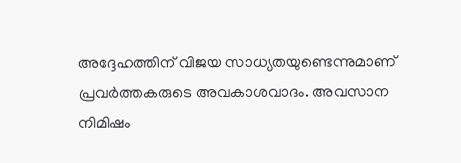അദ്ദേഹത്തിന് വിജയ സാധ്യതയുണ്ടെന്നുമാണ് പ്രവര്‍ത്തകരുടെ അവകാശവാദം. അവസാന നിമിഷം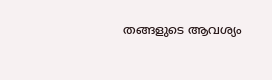തങ്ങളുടെ ആവശ്യം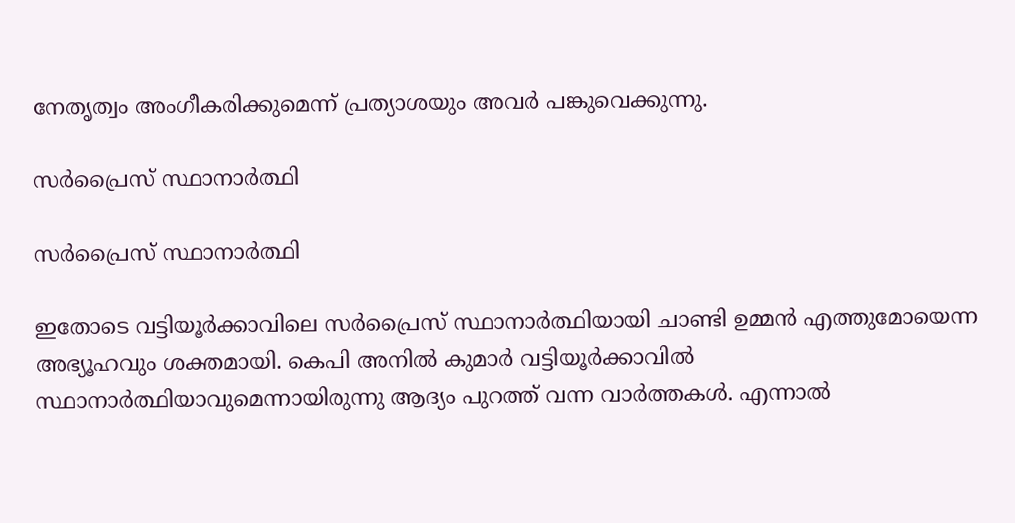നേതൃത്വം അംഗീകരിക്കുമെന്ന് പ്രത്യാശയും അവര്‍ പങ്കുവെക്കുന്നു.

സര്‍പ്രൈസ് സ്ഥാനാര്‍ത്ഥി

സര്‍പ്രൈസ് സ്ഥാനാര്‍ത്ഥി

ഇതോടെ വട്ടിയൂര്‍ക്കാവിലെ സര്‍പ്രൈസ് സ്ഥാനാര്‍ത്ഥിയായി ചാണ്ടി ഉമ്മന്‍ എത്തുമോയെന്ന അഭ്യൂഹവും ശക്തമായി. കെപി അനില്‍ കുമാര്‍ വട്ടിയൂര്‍ക്കാവില്‍ സ്ഥാനാര്‍ത്ഥിയാവുമെന്നായിരുന്നു ആദ്യം പുറത്ത് വന്ന വാര്‍ത്തകള്‍. എന്നാല്‍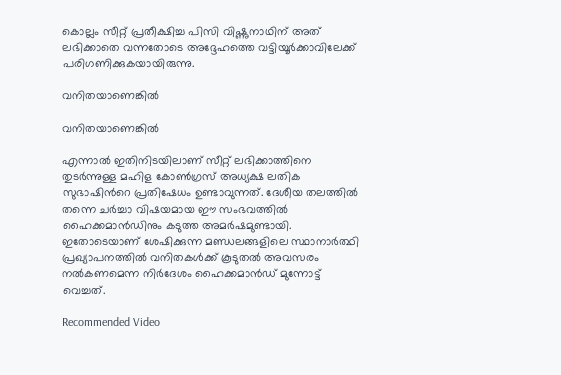കൊല്ലം സീറ്റ് പ്രതീക്ഷിച്ച പിസി വിഷ്ണുനാഥിന് അത് ലഭിക്കാതെ വന്നതോടെ അദ്ദേഹത്തെ വട്ടിയൂര്‍ക്കാവിലേക്ക് പരിഗണിക്കുകയായിരുന്നു.

വനിതയാണെങ്കില്‍

വനിതയാണെങ്കില്‍

എന്നാല്‍ ഇതിനിടയിലാണ് സീറ്റ് ലഭിക്കാത്തിനെ തുടര്‍ന്നുള്ള മഹിള കോണ്‍ഗ്രസ് അധ്യക്ഷ ലതിക സുഭാഷിന്‍റെ പ്രതിഷേധം ഉണ്ടാവുന്നത്. ദേശീയ തലത്തില്‍ തന്നെ ചര്‍ച്ചാ വിഷയമായ ഈ സംഭവത്തില്‍ ഹൈക്കമാന്‍ഡിനും കടുത്ത അമര്‍ഷമുണ്ടായി. ഇതോടെയാണ് ശേഷിക്കുന്ന മണ്ഡലങ്ങളിലെ സ്ഥാനാര്‍ത്ഥി പ്രഖ്യാപനത്തില്‍ വനിതകള്‍ക്ക് കൂടുതല്‍ അവസരം നല്‍കണമെന്ന നിര്‍ദേശം ഹൈക്കമാന്‍ഡ് മുന്നോട്ട് വെച്ചത്.

Recommended Video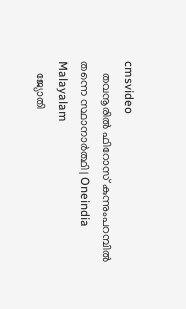cmsvideo
    തവനൂരിൽ ഫിറോസ് കുന്നുംപറമ്പിൽ തന്നെ സ്ഥാനാർത്ഥി | Oneindia Malayalam
    ജ്യോതി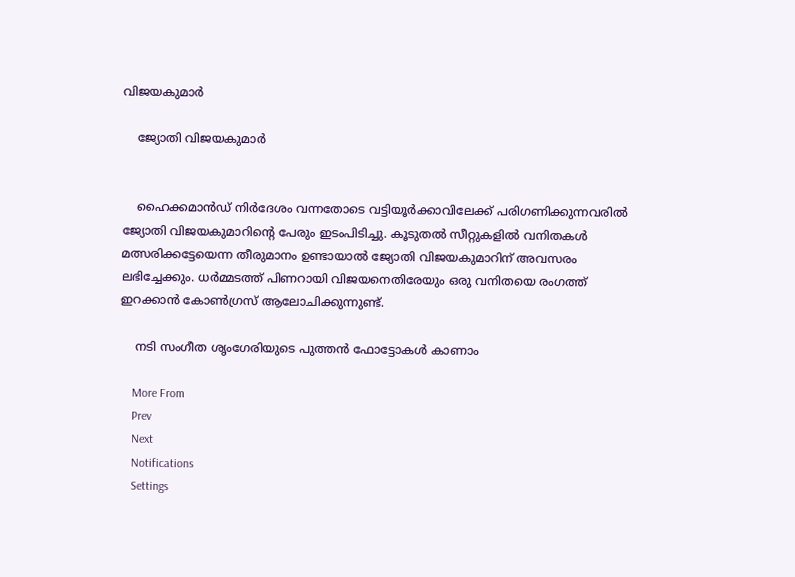വിജയകുമാര്‍

    ജ്യോതി വിജയകുമാര്‍


    ഹൈക്കമാന്‍ഡ് നിര്‍ദേശം വന്നതോടെ വട്ടിയൂര്‍ക്കാവിലേക്ക് പരിഗണിക്കുന്നവരില്‍ ജ്യോതി വിജയകുമാറിന്‍റെ പേരും ഇടംപിടിച്ചു. കൂടുതല്‍ സീറ്റുകളില്‍ വനിതകള്‍ മത്സരിക്കട്ടേയെന്ന തീരുമാനം ഉണ്ടായാല്‍ ജ്യോതി വിജയകുമാറിന് അവസരം ലഭിച്ചേക്കും. ധര്‍മ്മടത്ത് പിണറായി വിജയനെതിരേയും ഒരു വനിതയെ രംഗത്ത് ഇറക്കാന്‍ കോണ്‍ഗ്രസ് ആലോചിക്കുന്നുണ്ട്.

    നടി സംഗീത ശൃംഗേരിയുടെ പുത്തന്‍ ഫോട്ടോകള്‍ കാണാം

    More From
    Prev
    Next
    Notifications
    Settings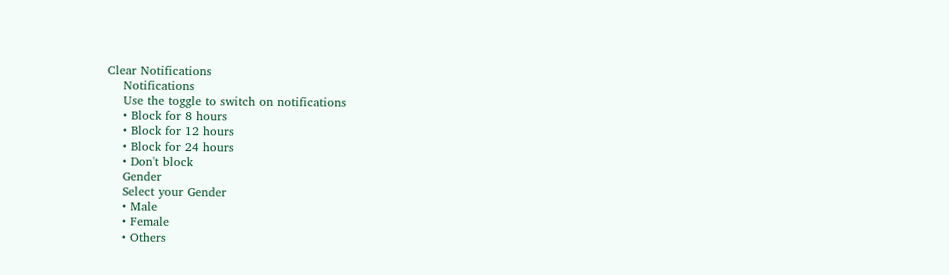Clear Notifications
    Notifications
    Use the toggle to switch on notifications
    • Block for 8 hours
    • Block for 12 hours
    • Block for 24 hours
    • Don't block
    Gender
    Select your Gender
    • Male
    • Female
    • Others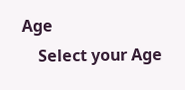Age
    Select your Age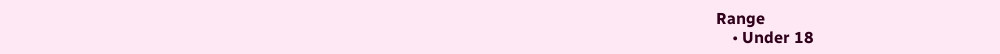Range
    • Under 18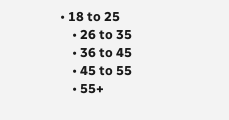• 18 to 25
    • 26 to 35
    • 36 to 45
    • 45 to 55
    • 55+